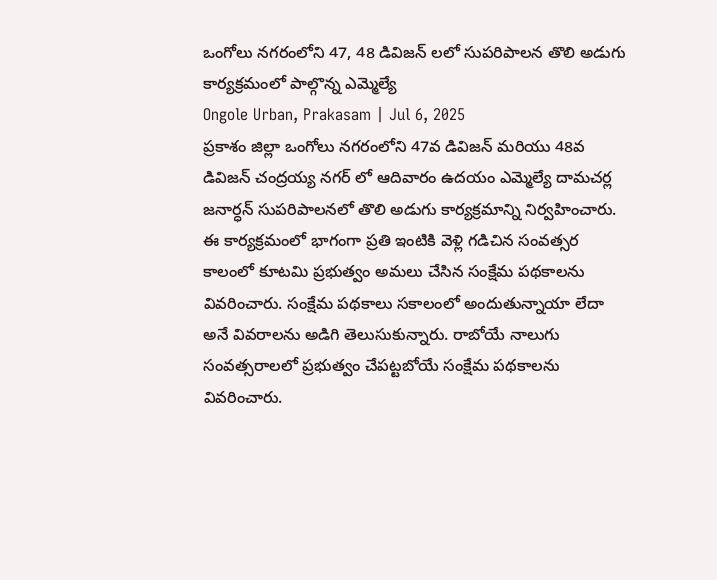ఒంగోలు నగరంలోని 47, 48 డివిజన్ లలో సుపరిపాలన తొలి అడుగు కార్యక్రమంలో పాల్గొన్న ఎమ్మెల్యే
Ongole Urban, Prakasam | Jul 6, 2025
ప్రకాశం జిల్లా ఒంగోలు నగరంలోని 47వ డివిజన్ మరియు 48వ డివిజన్ చంద్రయ్య నగర్ లో ఆదివారం ఉదయం ఎమ్మెల్యే దామచర్ల జనార్ధన్ సుపరిపాలనలో తొలి అడుగు కార్యక్రమాన్ని నిర్వహించారు. ఈ కార్యక్రమంలో భాగంగా ప్రతి ఇంటికి వెళ్లి గడిచిన సంవత్సర కాలంలో కూటమి ప్రభుత్వం అమలు చేసిన సంక్షేమ పథకాలను వివరించారు. సంక్షేమ పథకాలు సకాలంలో అందుతున్నాయా లేదా అనే వివరాలను అడిగి తెలుసుకున్నారు. రాబోయే నాలుగు సంవత్సరాలలో ప్రభుత్వం చేపట్టబోయే సంక్షేమ పథకాలను వివరించారు.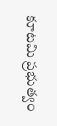కూటమి ప్రభుత్వం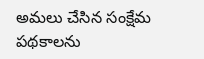అమలు చేసిన సంక్షేమ పథకాలను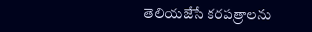తెలియజేసే కరపత్రాలను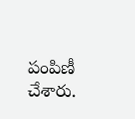పంపిణీ చేశారు.